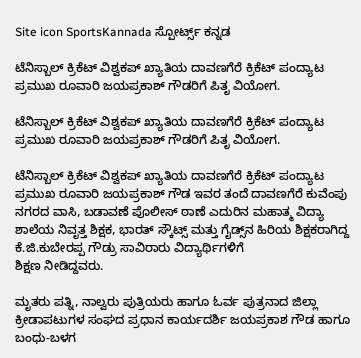Site icon SportsKannada ಸ್ಪೋರ್ಟ್ಸ್ ಕನ್ನಡ

ಟೆನಿಸ್ಬಾಲ್ ಕ್ರಿಕೆಟ್ ವಿಶ್ವಕಪ್ ಖ್ಯಾತಿಯ ದಾವಣಗೆರೆ ಕ್ರಿಕೆಟ್ ಪಂದ್ಯಾಟ ಪ್ರಮುಖ ರೂವಾರಿ ಜಯಪ್ರಕಾಶ್ ಗೌಡರಿಗೆ ಪಿತೃ ವಿಯೋಗ.

ಟೆನಿಸ್ಬಾಲ್ ಕ್ರಿಕೆಟ್ ವಿಶ್ವಕಪ್ ಖ್ಯಾತಿಯ ದಾವಣಗೆರೆ ಕ್ರಿಕೆಟ್ ಪಂದ್ಯಾಟ ಪ್ರಮುಖ ರೂವಾರಿ ಜಯಪ್ರಕಾಶ್ ಗೌಡರಿಗೆ ಪಿತೃ ವಿಯೋಗ.

ಟೆನಿಸ್ಬಾಲ್ ಕ್ರಿಕೆಟ್ ವಿಶ್ವಕಪ್ ಖ್ಯಾತಿಯ ದಾವಣಗೆರೆ ಕ್ರಿಕೆಟ್ ಪಂದ್ಯಾಟ ಪ್ರಮುಖ ರೂವಾರಿ ಜಯಪ್ರಕಾಶ್ ಗೌಡ ಇವರ ತಂದೆ ದಾವಣಗೆರೆ ಕುವೆಂಪು ನಗರದ ವಾಸಿ, ಬಡಾವಣೆ ಪೊಲೀಸ್ ಠಾಣೆ ಎದುರಿನ ಮಹಾತ್ಮ ವಿದ್ಯಾ ಶಾಲೆಯ ನಿವೃತ್ತ ಶಿಕ್ಷಕ, ಭಾರತ್ ಸ್ಕೌಟ್ಸ್ ಮತ್ತು ಗೈಡ್ಸ್‌ನ ಹಿರಿಯ ಶಿಕ್ಷಕರಾಗಿದ್ದ ಕೆ.ಜಿ.ಕುಬೇರಪ್ಪ ಗೌಡ್ರು ಸಾವಿರಾರು ವಿದ್ಯಾರ್ಥಿಗಳಿಗೆ
ಶಿಕ್ಷಣ ನೀಡಿದ್ದವರು.

ಮೃತರು ಪತ್ನಿ, ನಾಲ್ವರು ಪುತ್ರಿಯರು ಹಾಗೂ ಓರ್ವ ಪುತ್ರನಾದ ಜಿಲ್ಲಾ ಕ್ರೀಡಾಪಟುಗಳ ಸಂಘದ ಪ್ರಧಾನ ಕಾರ್ಯದರ್ಶಿ ಜಯಪ್ರಕಾಶ ಗೌಡ ಹಾಗೂ ಬಂಧು-ಬಳಗ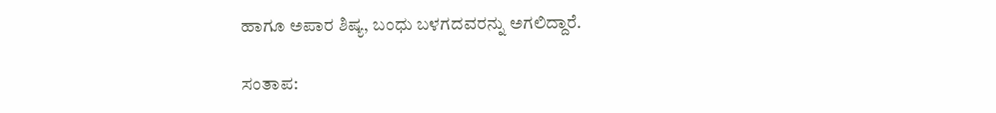ಹಾಗೂ ಅಪಾರ ಶಿಷ್ಯ, ಬಂಧು ಬಳಗದವರನ್ನು ಅಗಲಿದ್ದಾರೆ.

ಸಂತಾಪ: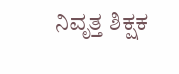ನಿವೃತ್ತ ಶಿಕ್ಷಕ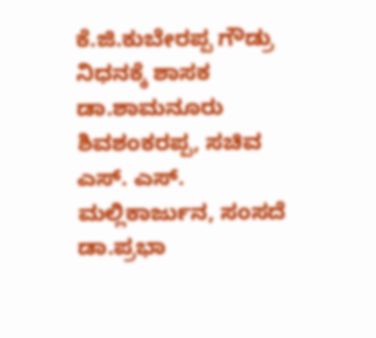ಕೆ.ಜಿ.ಕುಬೇರಪ್ಪ ಗೌಡ್ರು ನಿಧನಕ್ಕೆ ಶಾಸಕ ಡಾ.ಶಾಮನೂರು ಶಿವಶಂಕರಪ್ಪ, ಸಚಿವ ಎಸ್. ಎಸ್. ಮಲ್ಲಿಕಾರ್ಜುನ, ಸಂಸದೆ ಡಾ.ಪ್ರಭಾ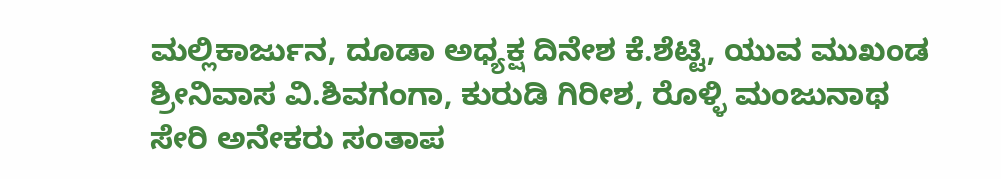ಮಲ್ಲಿಕಾರ್ಜುನ, ದೂಡಾ ಅಧ್ಯಕ್ಷ ದಿನೇಶ ಕೆ.ಶೆಟ್ಟಿ, ಯುವ ಮುಖಂಡ ಶ್ರೀನಿವಾಸ ವಿ.ಶಿವಗಂಗಾ, ಕುರುಡಿ ಗಿರೀಶ, ರೊಳ್ಳಿ ಮಂಜುನಾಥ ಸೇರಿ ಅನೇಕರು ಸಂತಾಪ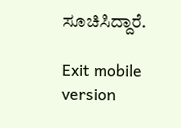ಸೂಚಿಸಿದ್ದಾರೆ.

Exit mobile version